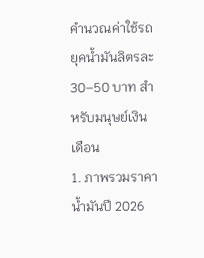คำนวณค่าใช้รถยุคน้ำมันลิตรละ 30–50 บาท สำหรับมนุษย์เงินเดือน
1. ภาพรวมราคาน้ำมันปี 2026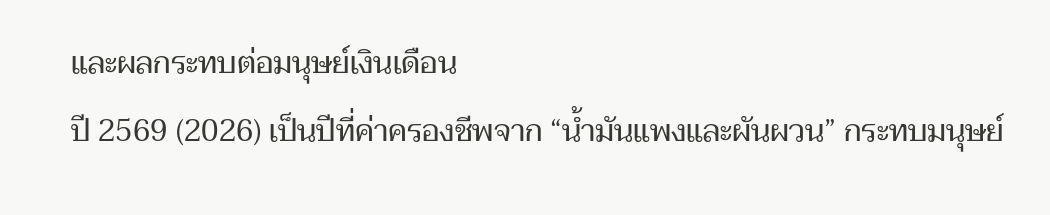และผลกระทบต่อมนุษย์เงินเดือน
ปี 2569 (2026) เป็นปีที่ค่าครองชีพจาก “น้ำมันแพงและผันผวน” กระทบมนุษย์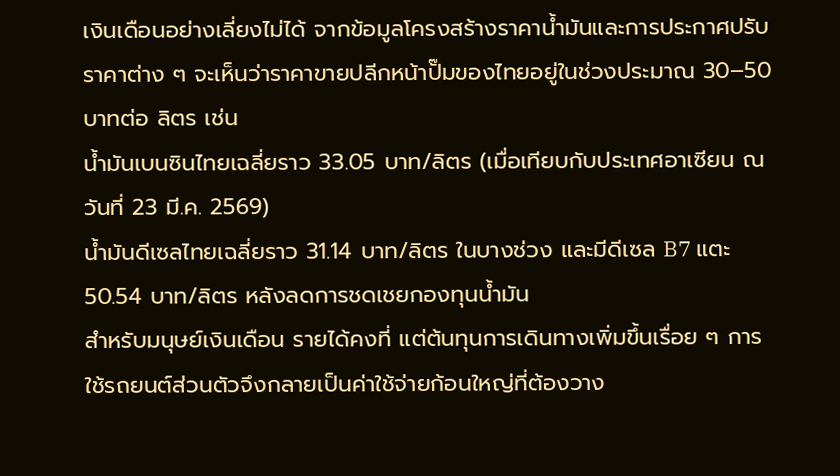เงินเดือนอย่างเลี่ยงไม่ได้ จากข้อมูลโครงสร้างราคาน้ำมันและการประกาศปรับราคาต่าง ๆ จะเห็นว่าราคาขายปลีกหน้าปั๊มของไทยอยู่ในช่วงประมาณ 30–50 บาทต่อ ลิตร เช่น
น้ำมันเบนซินไทยเฉลี่ยราว 33.05 บาท/ลิตร (เมื่อเทียบกับประเทศอาเซียน ณ วันที่ 23 มี.ค. 2569)
น้ำมันดีเซลไทยเฉลี่ยราว 31.14 บาท/ลิตร ในบางช่วง และมีดีเซล B7 แตะ 50.54 บาท/ลิตร หลังลดการชดเชยกองทุนน้ำมัน
สำหรับมนุษย์เงินเดือน รายได้คงที่ แต่ต้นทุนการเดินทางเพิ่มขึ้นเรื่อย ๆ การใช้รถยนต์ส่วนตัวจึงกลายเป็นค่าใช้จ่ายก้อนใหญ่ที่ต้องวาง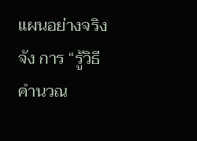แผนอย่างจริงจัง การ “รู้วิธีคำนวณ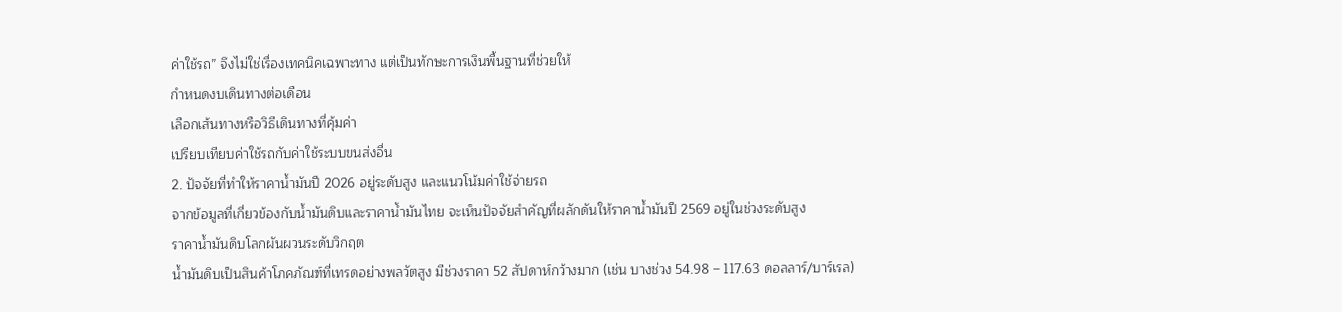ค่าใช้รถ” จึงไม่ใช่เรื่องเทคนิคเฉพาะทาง แต่เป็นทักษะการเงินพื้นฐานที่ช่วยให้
กำหนดงบเดินทางต่อเดือน
เลือกเส้นทางหรือวิธีเดินทางที่คุ้มค่า
เปรียบเทียบค่าใช้รถกับค่าใช้ระบบขนส่งอื่น
2. ปัจจัยที่ทำให้ราคาน้ำมันปี 2026 อยู่ระดับสูง และแนวโน้มค่าใช้จ่ายรถ
จากข้อมูลที่เกี่ยวข้องกับน้ำมันดิบและราคาน้ำมันไทย จะเห็นปัจจัยสำคัญที่ผลักดันให้ราคาน้ำมันปี 2569 อยู่ในช่วงระดับสูง
ราคาน้ำมันดิบโลกผันผวนระดับวิกฤต
น้ำมันดิบเป็นสินค้าโภคภัณฑ์ที่เทรดอย่างพลวัตสูง มีช่วงราคา 52 สัปดาห์กว้างมาก (เช่น บางช่วง 54.98 – 117.63 ดอลลาร์/บาร์เรล)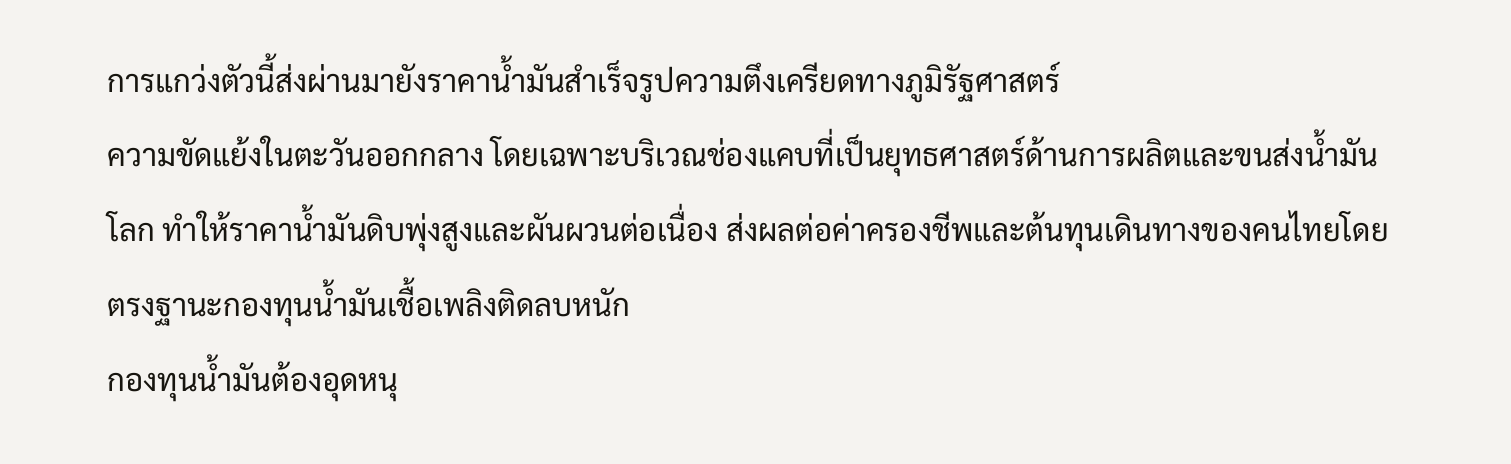การแกว่งตัวนี้ส่งผ่านมายังราคาน้ำมันสำเร็จรูปความตึงเครียดทางภูมิรัฐศาสตร์
ความขัดแย้งในตะวันออกกลาง โดยเฉพาะบริเวณช่องแคบที่เป็นยุทธศาสตร์ด้านการผลิตและขนส่งน้ำมันโลก ทำให้ราคาน้ำมันดิบพุ่งสูงและผันผวนต่อเนื่อง ส่งผลต่อค่าครองชีพและต้นทุนเดินทางของคนไทยโดยตรงฐานะกองทุนน้ำมันเชื้อเพลิงติดลบหนัก
กองทุนน้ำมันต้องอุดหนุ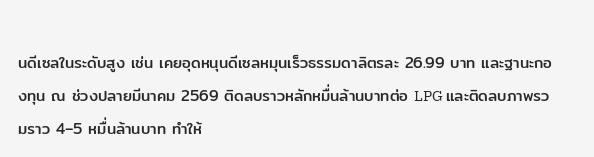นดีเซลในระดับสูง เช่น เคยอุดหนุนดีเซลหมุนเร็วธรรมดาลิตรละ 26.99 บาท และฐานะกองทุน ณ ช่วงปลายมีนาคม 2569 ติดลบราวหลักหมื่นล้านบาทต่อ LPG และติดลบภาพรวมราว 4–5 หมื่นล้านบาท ทำให้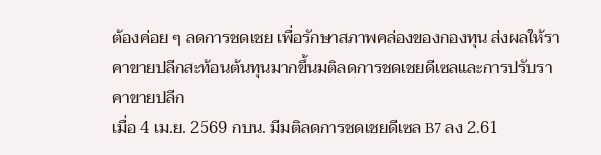ต้องค่อย ๆ ลดการชดเชย เพื่อรักษาสภาพคล่องของกองทุน ส่งผลให้ราคาขายปลีกสะท้อนต้นทุนมากขึ้นมติลดการชดเชยดีเซลและการปรับราคาขายปลีก
เมื่อ 4 เม.ย. 2569 กบน. มีมติลดการชดเชยดีเซล B7 ลง 2.61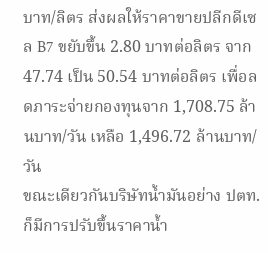บาท/ลิตร ส่งผลให้ราคาขายปลีกดีเซล B7 ขยับขึ้น 2.80 บาทต่อลิตร จาก 47.74 เป็น 50.54 บาทต่อลิตร เพื่อลดภาระจ่ายกองทุนจาก 1,708.75 ล้านบาท/วัน เหลือ 1,496.72 ล้านบาท/วัน
ขณะเดียวกันบริษัทน้ำมันอย่าง ปตท. ก็มีการปรับขึ้นราคาน้ำ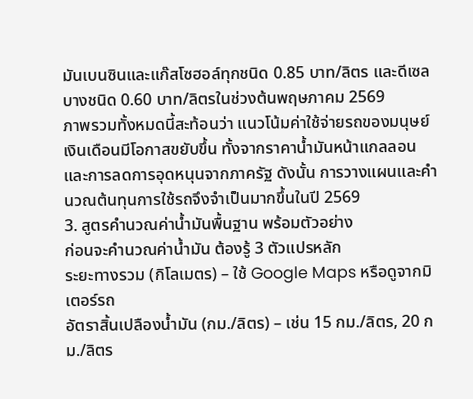มันเบนซินและแก๊สโซฮอล์ทุกชนิด 0.85 บาท/ลิตร และดีเซลบางชนิด 0.60 บาท/ลิตรในช่วงต้นพฤษภาคม 2569
ภาพรวมทั้งหมดนี้สะท้อนว่า แนวโน้มค่าใช้จ่ายรถของมนุษย์เงินเดือนมีโอกาสขยับขึ้น ทั้งจากราคาน้ำมันหน้าแกลลอน และการลดการอุดหนุนจากภาครัฐ ดังนั้น การวางแผนและคำนวณต้นทุนการใช้รถจึงจำเป็นมากขึ้นในปี 2569
3. สูตรคำนวณค่าน้ำมันพื้นฐาน พร้อมตัวอย่าง
ก่อนจะคำนวณค่าน้ำมัน ต้องรู้ 3 ตัวแปรหลัก
ระยะทางรวม (กิโลเมตร) – ใช้ Google Maps หรือดูจากมิเตอร์รถ
อัตราสิ้นเปลืองน้ำมัน (กม./ลิตร) – เช่น 15 กม./ลิตร, 20 กม./ลิตร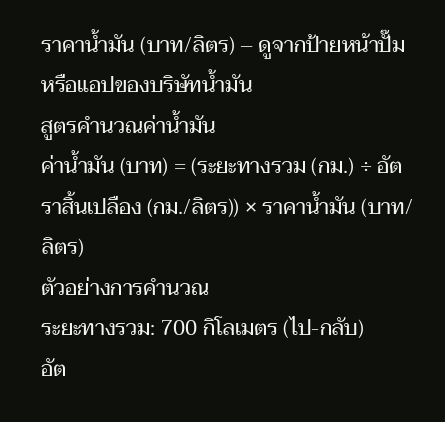ราคาน้ำมัน (บาท/ลิตร) – ดูจากป้ายหน้าปั๊มหรือแอปของบริษัทน้ำมัน
สูตรคำนวณค่าน้ำมัน
ค่าน้ำมัน (บาท) = (ระยะทางรวม (กม.) ÷ อัตราสิ้นเปลือง (กม./ลิตร)) × ราคาน้ำมัน (บาท/ลิตร)
ตัวอย่างการคำนวณ
ระยะทางรวม: 700 กิโลเมตร (ไป-กลับ)
อัต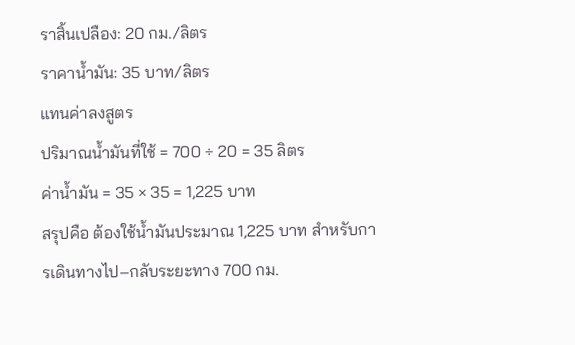ราสิ้นเปลือง: 20 กม./ลิตร
ราคาน้ำมัน: 35 บาท/ลิตร
แทนค่าลงสูตร
ปริมาณน้ำมันที่ใช้ = 700 ÷ 20 = 35 ลิตร
ค่าน้ำมัน = 35 × 35 = 1,225 บาท
สรุปคือ ต้องใช้น้ำมันประมาณ 1,225 บาท สำหรับการเดินทางไป–กลับระยะทาง 700 กม.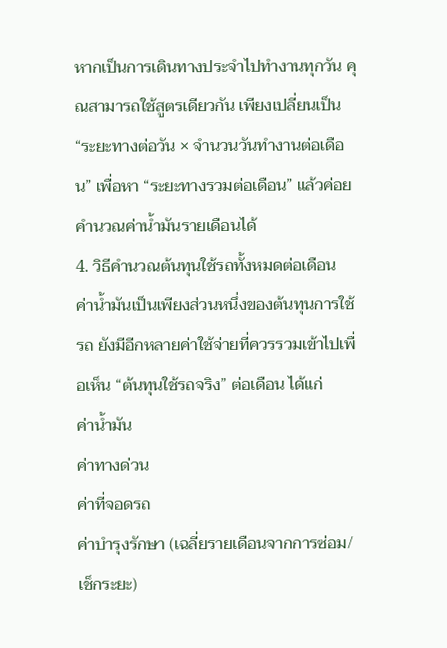หากเป็นการเดินทางประจำไปทำงานทุกวัน คุณสามารถใช้สูตรเดียวกัน เพียงเปลี่ยนเป็น “ระยะทางต่อวัน × จำนวนวันทำงานต่อเดือน” เพื่อหา “ระยะทางรวมต่อเดือน” แล้วค่อยคำนวณค่าน้ำมันรายเดือนได้
4. วิธีคำนวณต้นทุนใช้รถทั้งหมดต่อเดือน
ค่าน้ำมันเป็นเพียงส่วนหนึ่งของต้นทุนการใช้รถ ยังมีอีกหลายค่าใช้จ่ายที่ควรรวมเข้าไปเพื่อเห็น “ต้นทุนใช้รถจริง” ต่อเดือน ได้แก่
ค่าน้ำมัน
ค่าทางด่วน
ค่าที่จอดรถ
ค่าบำรุงรักษา (เฉลี่ยรายเดือนจากการซ่อม/เช็กระยะ)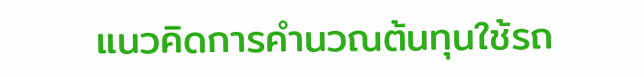แนวคิดการคำนวณต้นทุนใช้รถ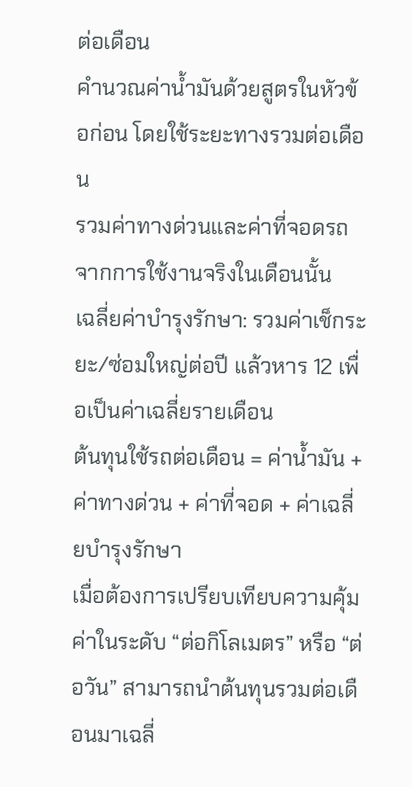ต่อเดือน
คำนวณค่าน้ำมันด้วยสูตรในหัวข้อก่อน โดยใช้ระยะทางรวมต่อเดือน
รวมค่าทางด่วนและค่าที่จอดรถจากการใช้งานจริงในเดือนนั้น
เฉลี่ยค่าบำรุงรักษา: รวมค่าเช็กระยะ/ซ่อมใหญ่ต่อปี แล้วหาร 12 เพื่อเป็นค่าเฉลี่ยรายเดือน
ต้นทุนใช้รถต่อเดือน = ค่าน้ำมัน + ค่าทางด่วน + ค่าที่จอด + ค่าเฉลี่ยบำรุงรักษา
เมื่อต้องการเปรียบเทียบความคุ้มค่าในระดับ “ต่อกิโลเมตร” หรือ “ต่อวัน” สามารถนำต้นทุนรวมต่อเดือนมาเฉลี่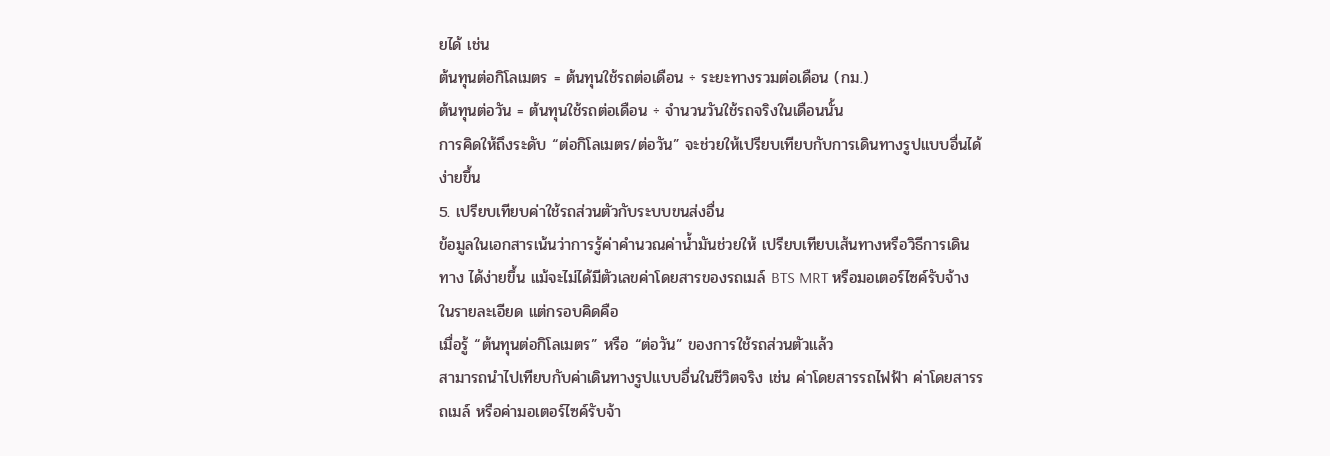ยได้ เช่น
ต้นทุนต่อกิโลเมตร = ต้นทุนใช้รถต่อเดือน ÷ ระยะทางรวมต่อเดือน (กม.)
ต้นทุนต่อวัน = ต้นทุนใช้รถต่อเดือน ÷ จำนวนวันใช้รถจริงในเดือนนั้น
การคิดให้ถึงระดับ “ต่อกิโลเมตร/ต่อวัน” จะช่วยให้เปรียบเทียบกับการเดินทางรูปแบบอื่นได้ง่ายขึ้น
5. เปรียบเทียบค่าใช้รถส่วนตัวกับระบบขนส่งอื่น
ข้อมูลในเอกสารเน้นว่าการรู้ค่าคำนวณค่าน้ำมันช่วยให้ เปรียบเทียบเส้นทางหรือวิธีการเดินทาง ได้ง่ายขึ้น แม้จะไม่ได้มีตัวเลขค่าโดยสารของรถเมล์ BTS MRT หรือมอเตอร์ไซค์รับจ้างในรายละเอียด แต่กรอบคิดคือ
เมื่อรู้ “ต้นทุนต่อกิโลเมตร” หรือ “ต่อวัน” ของการใช้รถส่วนตัวแล้ว
สามารถนำไปเทียบกับค่าเดินทางรูปแบบอื่นในชีวิตจริง เช่น ค่าโดยสารรถไฟฟ้า ค่าโดยสารรถเมล์ หรือค่ามอเตอร์ไซค์รับจ้า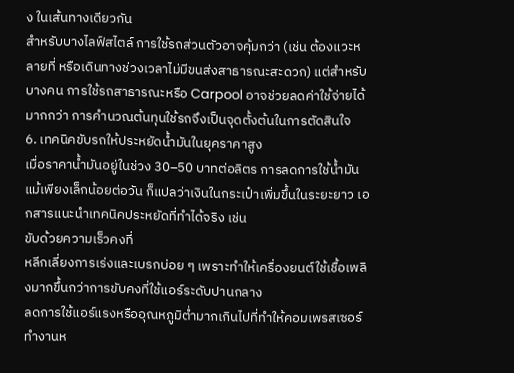ง ในเส้นทางเดียวกัน
สำหรับบางไลฟ์สไตล์ การใช้รถส่วนตัวอาจคุ้มกว่า (เช่น ต้องแวะหลายที่ หรือเดินทางช่วงเวลาไม่มีขนส่งสาธารณะสะดวก) แต่สำหรับบางคน การใช้รถสาธารณะหรือ Carpool อาจช่วยลดค่าใช้จ่ายได้มากกว่า การคำนวณต้นทุนใช้รถจึงเป็นจุดตั้งต้นในการตัดสินใจ
6. เทคนิคขับรถให้ประหยัดน้ำมันในยุคราคาสูง
เมื่อราคาน้ำมันอยู่ในช่วง 30–50 บาทต่อลิตร การลดการใช้น้ำมันแม้เพียงเล็กน้อยต่อวัน ก็แปลว่าเงินในกระเป๋าเพิ่มขึ้นในระยะยาว เอกสารแนะนำเทคนิคประหยัดที่ทำได้จริง เช่น
ขับด้วยความเร็วคงที่
หลีกเลี่ยงการเร่งและเบรกบ่อย ๆ เพราะทำให้เครื่องยนต์ใช้เชื้อเพลิงมากขึ้นกว่าการขับคงที่ใช้แอร์ระดับปานกลาง
ลดการใช้แอร์แรงหรืออุณหภูมิต่ำมากเกินไปที่ทำให้คอมเพรสเซอร์ทำงานห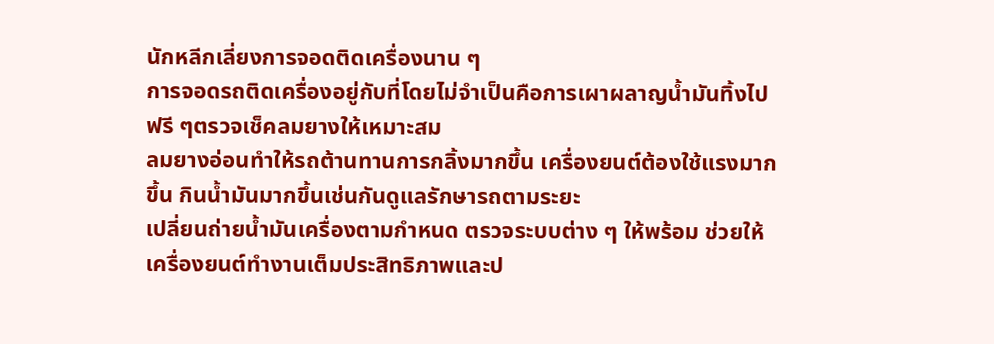นักหลีกเลี่ยงการจอดติดเครื่องนาน ๆ
การจอดรถติดเครื่องอยู่กับที่โดยไม่จำเป็นคือการเผาผลาญน้ำมันทิ้งไปฟรี ๆตรวจเช็คลมยางให้เหมาะสม
ลมยางอ่อนทำให้รถต้านทานการกลิ้งมากขึ้น เครื่องยนต์ต้องใช้แรงมากขึ้น กินน้ำมันมากขึ้นเช่นกันดูแลรักษารถตามระยะ
เปลี่ยนถ่ายน้ำมันเครื่องตามกำหนด ตรวจระบบต่าง ๆ ให้พร้อม ช่วยให้เครื่องยนต์ทำงานเต็มประสิทธิภาพและป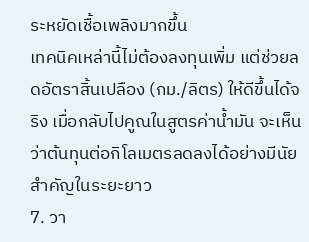ระหยัดเชื้อเพลิงมากขึ้น
เทคนิคเหล่านี้ไม่ต้องลงทุนเพิ่ม แต่ช่วยลดอัตราสิ้นเปลือง (กม./ลิตร) ให้ดีขึ้นได้จริง เมื่อกลับไปคูณในสูตรค่าน้ำมัน จะเห็นว่าต้นทุนต่อกิโลเมตรลดลงได้อย่างมีนัยสำคัญในระยะยาว
7. วา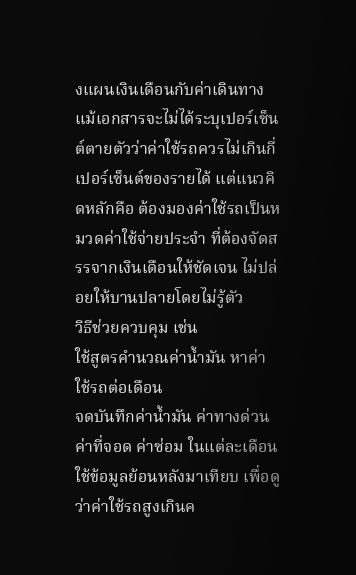งแผนเงินเดือนกับค่าเดินทาง
แม้เอกสารจะไม่ได้ระบุเปอร์เซ็นต์ตายตัวว่าค่าใช้รถควรไม่เกินกี่เปอร์เซ็นต์ของรายได้ แต่แนวคิดหลักคือ ต้องมองค่าใช้รถเป็นหมวดค่าใช้จ่ายประจำ ที่ต้องจัดสรรจากเงินเดือนให้ชัดเจน ไม่ปล่อยให้บานปลายโดยไม่รู้ตัว
วิธีช่วยควบคุม เช่น
ใช้สูตรคำนวณค่าน้ำมัน หาค่าใช้รถต่อเดือน
จดบันทึกค่าน้ำมัน ค่าทางด่วน ค่าที่จอด ค่าซ่อม ในแต่ละเดือน
ใช้ข้อมูลย้อนหลังมาเทียบ เพื่อดูว่าค่าใช้รถสูงเกินค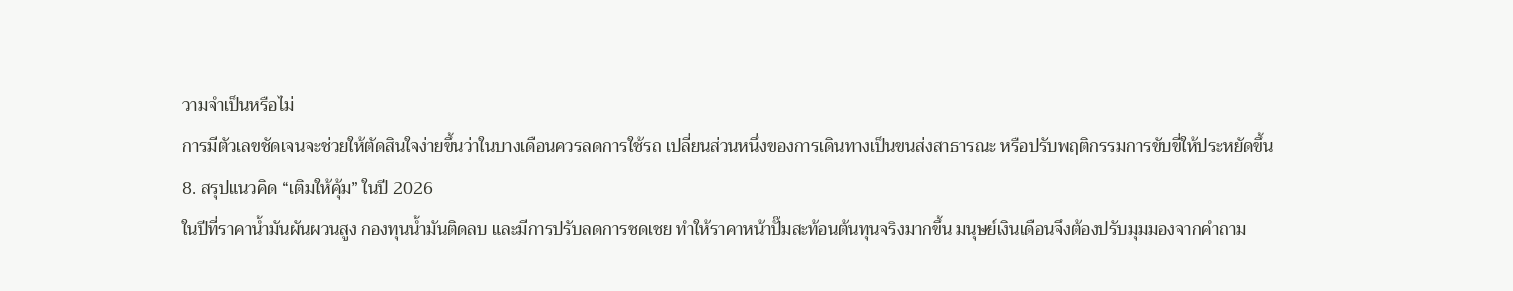วามจำเป็นหรือไม่
การมีตัวเลขชัดเจนจะช่วยให้ตัดสินใจง่ายขึ้นว่าในบางเดือนควรลดการใช้รถ เปลี่ยนส่วนหนึ่งของการเดินทางเป็นขนส่งสาธารณะ หรือปรับพฤติกรรมการขับขี่ให้ประหยัดขึ้น
8. สรุปแนวคิด “เติมให้คุ้ม” ในปี 2026
ในปีที่ราคาน้ำมันผันผวนสูง กองทุนน้ำมันติดลบ และมีการปรับลดการชดเชย ทำให้ราคาหน้าปั๊มสะท้อนต้นทุนจริงมากขึ้น มนุษย์เงินเดือนจึงต้องปรับมุมมองจากคำถาม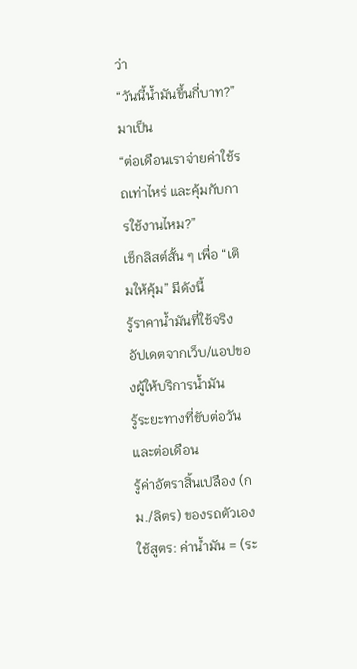ว่า
“วันนี้น้ำมันขึ้นกี่บาท?”
มาเป็น
“ต่อเดือนเราจ่ายค่าใช้รถเท่าไหร่ และคุ้มกับการใช้งานไหม?”
เช็กลิสต์สั้น ๆ เพื่อ “เติมให้คุ้ม” มีดังนี้
รู้ราคาน้ำมันที่ใช้จริง อัปเดตจากเว็บ/แอปของผู้ให้บริการน้ำมัน
รู้ระยะทางที่ขับต่อวันและต่อเดือน
รู้ค่าอัตราสิ้นเปลือง (กม./ลิตร) ของรถตัวเอง
ใช้สูตร: ค่าน้ำมัน = (ระ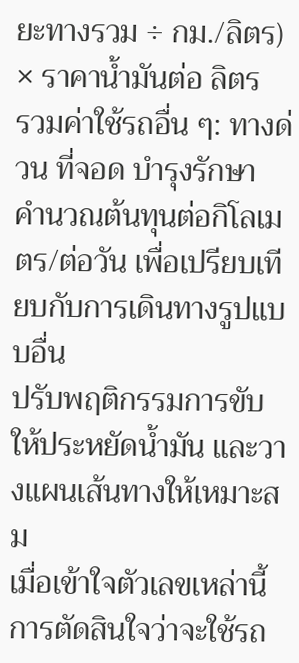ยะทางรวม ÷ กม./ลิตร) × ราคาน้ำมันต่อ ลิตร
รวมค่าใช้รถอื่น ๆ: ทางด่วน ที่จอด บำรุงรักษา
คำนวณต้นทุนต่อกิโลเมตร/ต่อวัน เพื่อเปรียบเทียบกับการเดินทางรูปแบบอื่น
ปรับพฤติกรรมการขับให้ประหยัดน้ำมัน และวางแผนเส้นทางให้เหมาะสม
เมื่อเข้าใจตัวเลขเหล่านี้ การตัดสินใจว่าจะใช้รถ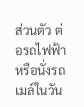ส่วนตัว ต่อรถไฟฟ้า หรือนั่งรถเมล์ในวัน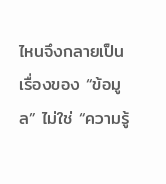ไหนจึงกลายเป็นเรื่องของ “ข้อมูล” ไม่ใช่ “ความรู้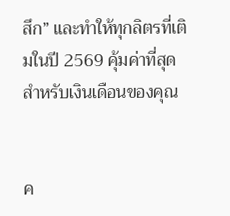สึก” และทำให้ทุกลิตรที่เติมในปี 2569 คุ้มค่าที่สุดสำหรับเงินเดือนของคุณ


ค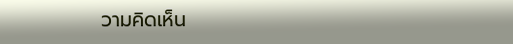วามคิดเห็น